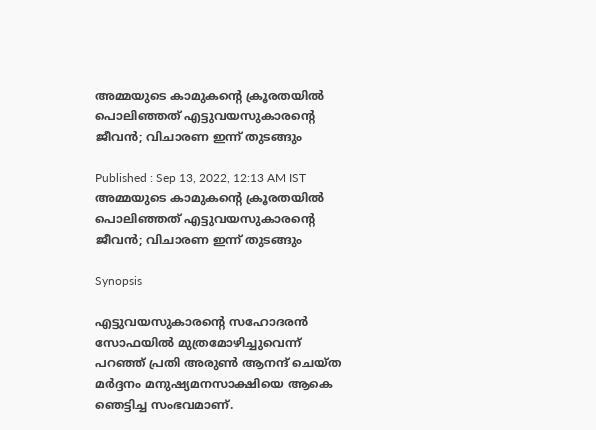അമ്മയുടെ കാമുകന്‍റെ ക്രൂരതയില്‍ പൊലിഞ്ഞത് എട്ടുവയസുകാരന്‍റെ ജീവന്‍; വിചാരണ ഇന്ന് തുടങ്ങും

Published : Sep 13, 2022, 12:13 AM IST
അമ്മയുടെ കാമുകന്‍റെ ക്രൂരതയില്‍ പൊലിഞ്ഞത് എട്ടുവയസുകാരന്‍റെ ജീവന്‍; വിചാരണ ഇന്ന് തുടങ്ങും

Synopsis

എട്ടുവയസുകാരന്‍റെ സഹോദരന്‍ സോഫയില്‍ മുത്രമോഴിച്ചുവെന്ന് പറഞ്ഞ് പ്രതി അരുണ്‍ ആനന്ദ് ചെയ്ത മര്‍ദ്ദനം മനുഷ്യമനസാക്ഷിയെ ആകെ ഞെട്ടിച്ച സംഭവമാണ്.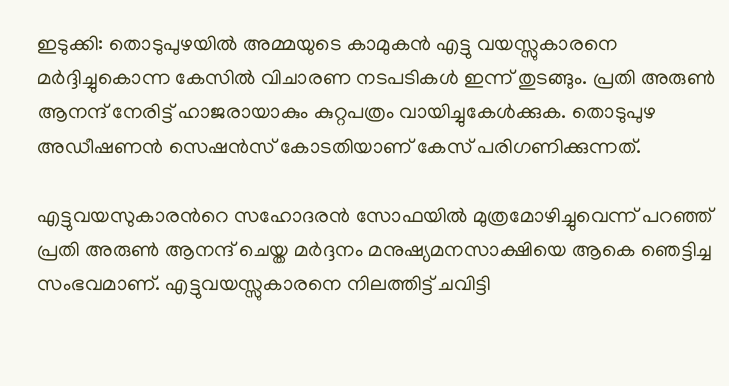ഇടുക്കി: തൊടുപുഴയിൽ അമ്മയുടെ കാമുകൻ എട്ടു വയസ്സുകാരനെ മർദ്ദിച്ചുകൊന്ന കേസിൽ വിചാരണ നടപടികൾ ഇന്ന് തുടങ്ങും. പ്രതി അരുണ്‍ ആനന്ദ് നേരിട്ട് ഹാജരായാകും കുറ്റപത്രം വായിച്ചുകേള്‍ക്കുക. തൊടുപുഴ അഡീഷണന്‍ സെഷന്‍സ് കോടതിയാണ് കേസ് പരിഗണിക്കുന്നത്.

എട്ടുവയസുകാരന്‍റെ സഹോദരന്‍ സോഫയില്‍ മുത്രമോഴിച്ചുവെന്ന് പറഞ്ഞ് പ്രതി അരുണ്‍ ആനന്ദ് ചെയ്ത മര്‍ദ്ദനം മനുഷ്യമനസാക്ഷിയെ ആകെ ഞെട്ടിച്ച സംഭവമാണ്. എട്ടുവയസ്സുകാരനെ നിലത്തിട്ട് ചവിട്ടി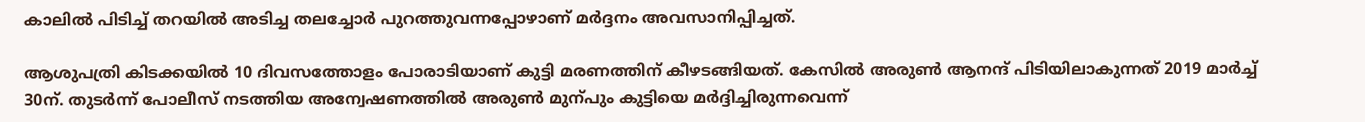കാലിൽ പിടിച്ച് തറയിൽ അടിച്ച തലച്ചോർ പുറത്തുവന്നപ്പോഴാണ് മര്‍ദ്ദനം അവസാനിപ്പിച്ചത്.

ആശുപത്രി കിടക്കയിൽ 10 ദിവസത്തോളം പോരാടിയാണ് കുട്ടി മരണത്തിന് കീഴടങ്ങിയത്. കേസില്‍ അരുണ്‍ ആനന്ദ് പിടിയിലാകുന്നത് 2019 മാർച്ച് 30ന്. തുടര്‍ന്ന് പോലീസ് നടത്തിയ അന്വേഷണത്തില്‍ അരുണ്‍ മുന്പും കുട്ടിയെ മര്‍ദ്ദിച്ചിരുന്നവെന്ന്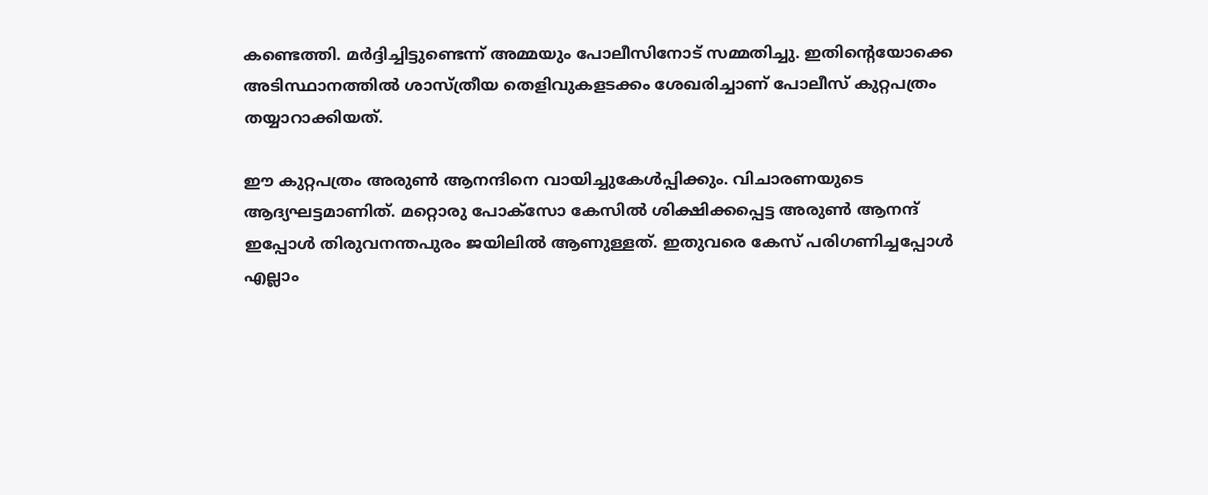കണ്ടെത്തി. മര്‍ദ്ദിച്ചിട്ടുണ്ടെന്ന് അമ്മയും പോലീസിനോട് സമ്മതിച്ചു. ഇതിന്‍റെയോക്കെ അടിസ്ഥാനത്തില്‍ ശാസ്ത്രീയ തെളിവുകളടക്കം ശേഖരിച്ചാണ് പോലീസ് കുറ്റപത്രം തയ്യാറാക്കിയത്.

ഈ കുറ്റപത്രം അരുണ്‍ ആനന്ദിനെ വായിച്ചുകേള്‍പ്പിക്കും. വിചാരണയുടെ ആദ്യഘട്ടമാണിത്. മറ്റൊരു പോക്സോ കേസിൽ ശിക്ഷിക്കപ്പെട്ട അരുൺ ആനന്ദ് ഇപ്പോൾ തിരുവനന്തപുരം ജയിലിൽ ആണുള്ളത്. ഇതുവരെ കേസ് പരിഗണിച്ചപ്പോൾ എല്ലാം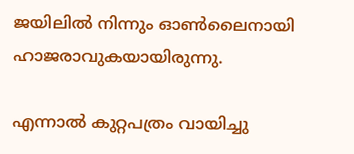ജയിലിൽ നിന്നും ഓൺലൈനായി ഹാജരാവുകയായിരുന്നു.

എന്നാൽ കുറ്റപത്രം വായിച്ചു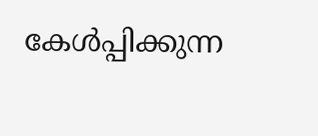കേൾപ്പിക്കുന്ന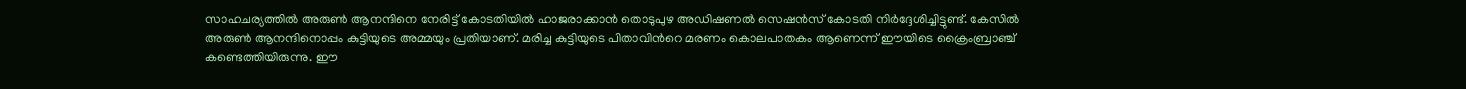സാഹചര്യത്തിൽ അരുൺ ആനന്ദിനെ നേരിട്ട് കോടതിയിൽ ഹാജരാക്കാൻ തൊടുപുഴ അഡിഷണൽ സെഷൻസ് കോടതി നിർദ്ദേശിച്ചിട്ടുണ്ട്. കേസിൽ അരുൺ ആനന്ദിനൊപ്പം കുട്ടിയുടെ അമ്മയും പ്രതിയാണ്. മരിച്ച കുട്ടിയുടെ പിതാവിന്‍റെ മരണം കൊലപാതകം ആണെന്ന് ഈയിടെ ക്രൈംബ്രാഞ്ച് കണ്ടെത്തിയിരുന്നു. ഈ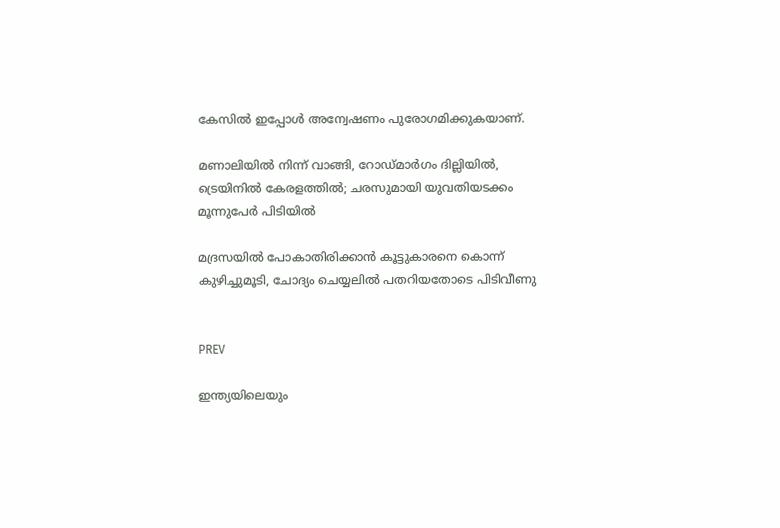കേസിൽ ഇപ്പോൾ അന്വേഷണം പുരോഗമിക്കുകയാണ്.

മണാലിയിൽ നിന്ന് വാങ്ങി, റോഡ്മാർഗം ദില്ലിയിൽ, ട്രെയിനിൽ കേരളത്തിൽ; ചരസുമായി യുവതിയടക്കം മൂന്നുപേർ പിടിയിൽ

മദ്രസയിൽ പോകാതിരിക്കാൻ കൂട്ടുകാരനെ കൊന്ന് കുഴിച്ചുമൂടി, ചോദ്യം ചെയ്യലിൽ പതറിയതോടെ പിടിവീണു


PREV

ഇന്ത്യയിലെയും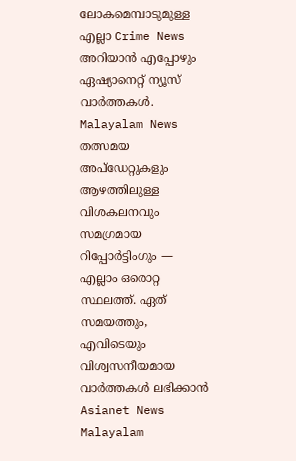ലോകമെമ്പാടുമുള്ള എല്ലാ Crime News അറിയാൻ എപ്പോഴും ഏഷ്യാനെറ്റ് ന്യൂസ് വാർത്തകൾ. Malayalam News  തത്സമയ അപ്‌ഡേറ്റുകളും ആഴത്തിലുള്ള വിശകലനവും സമഗ്രമായ റിപ്പോർട്ടിംഗും — എല്ലാം ഒരൊറ്റ സ്ഥലത്ത്. ഏത് സമയത്തും, എവിടെയും വിശ്വസനീയമായ വാർത്തകൾ ലഭിക്കാൻ Asianet News Malayalam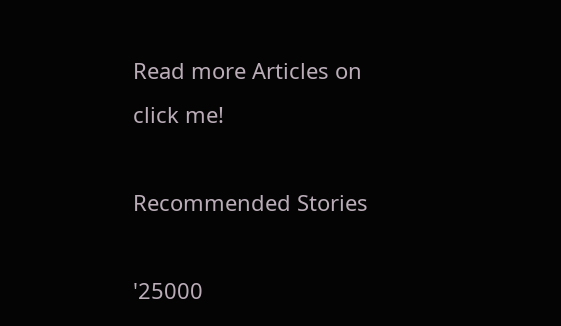Read more Articles on
click me!

Recommended Stories

'25000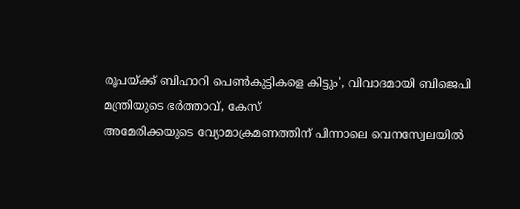രൂപയ്ക്ക് ബിഹാറി പെൺകുട്ടികളെ കിട്ടും', വിവാദമായി ബിജെപി മന്ത്രിയുടെ ഭർത്താവ്, കേസ്
അമേരിക്കയുടെ വ്യോമാക്രമണത്തിന് പിന്നാലെ വെനസ്വേലയിൽ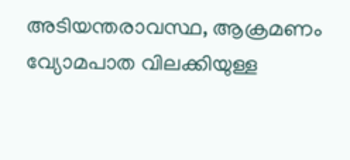അടിയന്തരാവസ്ഥ, ആക്രമണം വ്യോമപാത വിലക്കിയുള്ള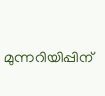മുന്നറിയിപ്പിന്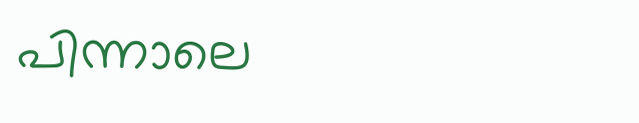പിന്നാലെ